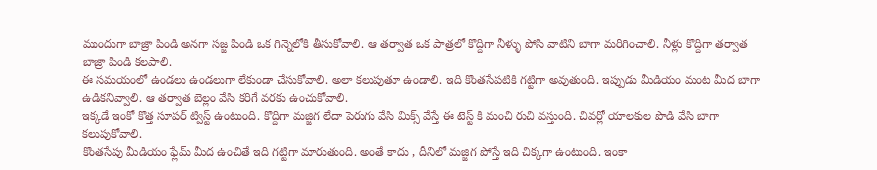ముందుగా బాజ్రా పిండి అనగా సజ్జ పిండి ఒక గిన్నెలోకి తీసుకోవాలి. ఆ తర్వాత ఒక పాత్రలో కొద్దిగా నీళ్ళు పోసి వాటిని బాగా మరిగించాలి. నీళ్లు కొద్దిగా తర్వాత బాజ్రా పిండి కలపాలి.
ఈ సమయంలో ఉండలు ఉండలుగా లేకుండా చేసుకోవాలి. అలా కలుపుతూ ఉండాలి. ఇది కొంతసేపటికి గట్టిగా అవుతుంది. ఇప్పుడు మీడియం మంట మీద బాగా ఉడికనివ్వాలి. ఆ తర్వాత బెల్లం వేసి కరిగే వరకు ఉంచుకోవాలి.
ఇక్కడే ఇంకో కొత్త సూపర్ ట్విస్ట్ ఉంటుంది. కొద్దిగా మజ్జిగ లేదా పెరుగు వేసి మిక్స్ వేస్తే ఈ టెస్ట్ కి మంచి రుచి వస్తుంది. చివర్లో యాలకుల పొడి వేసి బాగా కలుపుకోవాలి.
కొంతసేపు మీడియం ఫ్లేమ్ మీద ఉంచితే ఇది గట్టిగా మారుతుంది. అంతే కాదు , దీనిలో మజ్జిగ పోస్తే ఇది చిక్కగా ఉంటుంది. ఇంకా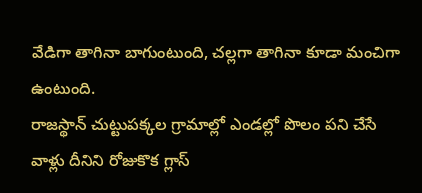వేడిగా తాగినా బాగుంటుంది, చల్లగా తాగినా కూడా మంచిగా ఉంటుంది.
రాజస్థాన్ చుట్టుపక్కల గ్రామాల్లో ఎండల్లో పొలం పని చేసే వాళ్లు దీనిని రోజుకొక గ్లాస్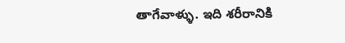తాగేవాళ్ళు. ఇది శరీరానికి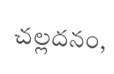చల్లదనం,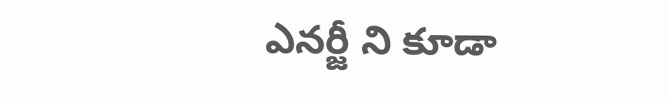ఎనర్జీ ని కూడా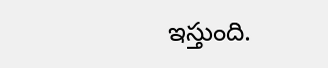ఇస్తుంది.